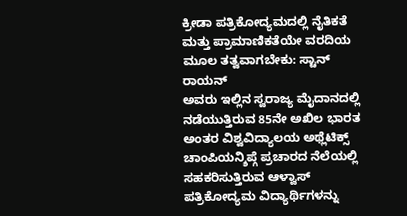ಕ್ರೀಡಾ ಪತ್ರಿಕೋದ್ಯಮದಲ್ಲಿ ನೈತಿಕತೆ ಮತ್ತು ಪ್ರಾಮಾಣಿಕತೆಯೇ ವರದಿಯ ಮೂಲ ತತ್ವವಾಗಬೇಕು: ಸ್ಟಾನ್ ರಾಯನ್
ಅವರು ಇಲ್ಲಿನ ಸ್ವರಾಜ್ಯ ಮೈದಾನದಲ್ಲಿ ನಡೆಯುತ್ತಿರುವ 85ನೇ ಅಖಿಲ ಭಾರತ ಅಂತರ ವಿಶ್ವವಿದ್ಯಾಲಯ ಅಥ್ಲೆಟಿಕ್ಸ್ ಚಾಂಪಿಯನ್ಶಿಪ್ಗೆ ಪ್ರಚಾರದ ನೆಲೆಯಲ್ಲಿ ಸಹಕರಿಸುತ್ತಿರುವ ಆಳ್ವಾಸ್ ಪತ್ರಿಕೋದ್ಯಮ ವಿದ್ಯಾರ್ಥಿಗಳನ್ನು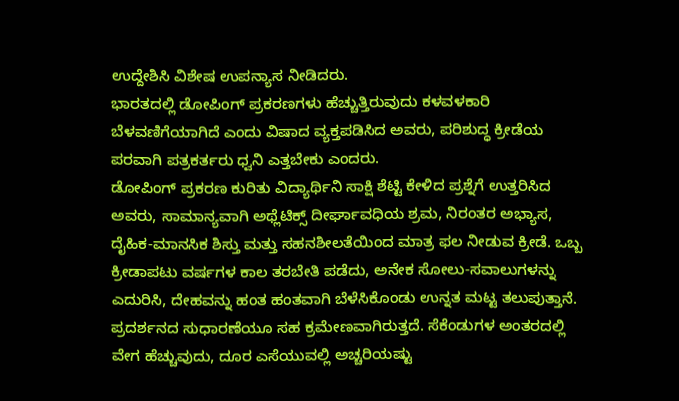ಉದ್ದೇಶಿಸಿ ವಿಶೇಷ ಉಪನ್ಯಾಸ ನೀಡಿದರು.
ಭಾರತದಲ್ಲಿ ಡೋಪಿಂಗ್ ಪ್ರಕರಣಗಳು ಹೆಚ್ಚುತ್ತಿರುವುದು ಕಳವಳಕಾರಿ ಬೆಳವಣಿಗೆಯಾಗಿದೆ ಎಂದು ವಿಷಾದ ವ್ಯಕ್ತಪಡಿಸಿದ ಅವರು, ಪರಿಶುದ್ಧ ಕ್ರೀಡೆಯ ಪರವಾಗಿ ಪತ್ರಕರ್ತರು ಧ್ವನಿ ಎತ್ತಬೇಕು ಎಂದರು.
ಡೋಪಿಂಗ್ ಪ್ರಕರಣ ಕುರಿತು ವಿದ್ಯಾರ್ಥಿನಿ ಸಾಕ್ಷಿ ಶೆಟ್ಟಿ ಕೇಳಿದ ಪ್ರಶ್ನೆಗೆ ಉತ್ತರಿಸಿದ ಅವರು, ಸಾಮಾನ್ಯವಾಗಿ ಅಥ್ಲೆಟಿಕ್ಸ್ ದೀರ್ಘಾವಧಿಯ ಶ್ರಮ, ನಿರಂತರ ಅಭ್ಯಾಸ, ದೈಹಿಕ-ಮಾನಸಿಕ ಶಿಸ್ತು ಮತ್ತು ಸಹನಶೀಲತೆಯಿಂದ ಮಾತ್ರ ಫಲ ನೀಡುವ ಕ್ರೀಡೆ. ಒಬ್ಬ ಕ್ರೀಡಾಪಟು ವರ್ಷಗಳ ಕಾಲ ತರಬೇತಿ ಪಡೆದು, ಅನೇಕ ಸೋಲು-ಸವಾಲುಗಳನ್ನು ಎದುರಿಸಿ, ದೇಹವನ್ನು ಹಂತ ಹಂತವಾಗಿ ಬೆಳೆಸಿಕೊಂಡು ಉನ್ನತ ಮಟ್ಟ ತಲುಪುತ್ತಾನೆ. ಪ್ರದರ್ಶನದ ಸುಧಾರಣೆಯೂ ಸಹ ಕ್ರಮೇಣವಾಗಿರುತ್ತದೆ. ಸೆಕೆಂಡುಗಳ ಅಂತರದಲ್ಲಿ ವೇಗ ಹೆಚ್ಚುವುದು, ದೂರ ಎಸೆಯುವಲ್ಲಿ ಅಚ್ಚರಿಯಷ್ಟು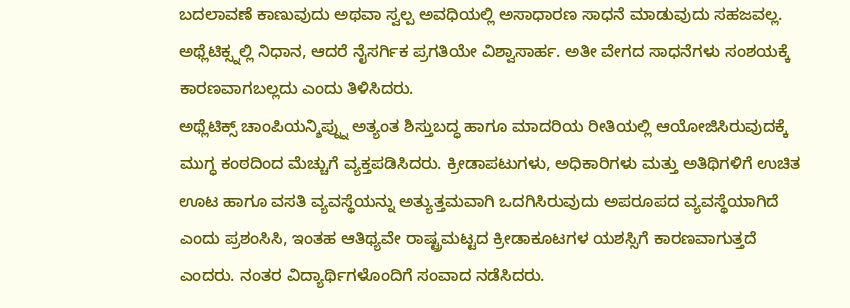ಬದಲಾವಣೆ ಕಾಣುವುದು ಅಥವಾ ಸ್ವಲ್ಪ ಅವಧಿಯಲ್ಲಿ ಅಸಾಧಾರಣ ಸಾಧನೆ ಮಾಡುವುದು ಸಹಜವಲ್ಲ. ಅಥ್ಲೆಟಿಕ್ಸ್ನಲ್ಲಿ ನಿಧಾನ, ಆದರೆ ನೈಸರ್ಗಿಕ ಪ್ರಗತಿಯೇ ವಿಶ್ವಾಸಾರ್ಹ. ಅತೀ ವೇಗದ ಸಾಧನೆಗಳು ಸಂಶಯಕ್ಕೆ ಕಾರಣವಾಗಬಲ್ಲದು ಎಂದು ತಿಳಿಸಿದರು.
ಅಥ್ಲೆಟಿಕ್ಸ್ ಚಾಂಪಿಯನ್ಶಿಪ್ನ್ನು ಅತ್ಯಂತ ಶಿಸ್ತುಬದ್ಧ ಹಾಗೂ ಮಾದರಿಯ ರೀತಿಯಲ್ಲಿ ಆಯೋಜಿಸಿರುವುದಕ್ಕೆ ಮುಗ್ಧ ಕಂಠದಿಂದ ಮೆಚ್ಚುಗೆ ವ್ಯಕ್ತಪಡಿಸಿದರು. ಕ್ರೀಡಾಪಟುಗಳು, ಅಧಿಕಾರಿಗಳು ಮತ್ತು ಅತಿಥಿಗಳಿಗೆ ಉಚಿತ ಊಟ ಹಾಗೂ ವಸತಿ ವ್ಯವಸ್ಥೆಯನ್ನು ಅತ್ಯುತ್ತಮವಾಗಿ ಒದಗಿಸಿರುವುದು ಅಪರೂಪದ ವ್ಯವಸ್ಥೆಯಾಗಿದೆ ಎಂದು ಪ್ರಶಂಸಿಸಿ, ಇಂತಹ ಆತಿಥ್ಯವೇ ರಾಷ್ಟ್ರಮಟ್ಟದ ಕ್ರೀಡಾಕೂಟಗಳ ಯಶಸ್ಸಿಗೆ ಕಾರಣವಾಗುತ್ತದೆ ಎಂದರು. ನಂತರ ವಿದ್ಯಾರ್ಥಿಗಳೊಂದಿಗೆ ಸಂವಾದ ನಡೆಸಿದರು.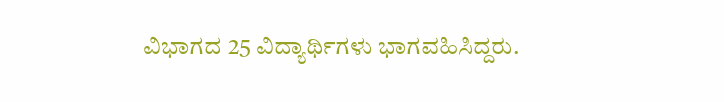ವಿಭಾಗದ 25 ವಿದ್ಯಾರ್ಥಿಗಳು ಭಾಗವಹಿಸಿದ್ದರು.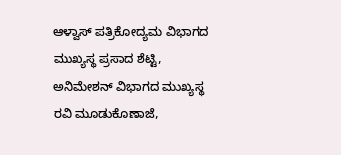ಆಳ್ವಾಸ್ ಪತ್ರಿಕೋದ್ಯಮ ವಿಭಾಗದ ಮುಖ್ಯಸ್ಥ ಪ್ರಸಾದ ಶೆಟ್ಟಿ, ಅನಿಮೇಶನ್ ವಿಭಾಗದ ಮುಖ್ಯಸ್ಥ ರವಿ ಮೂಡುಕೊಣಾಜೆ,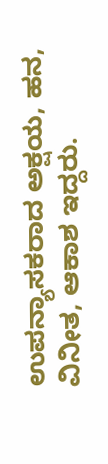ಉಪನ್ಯಾಸಕರಾದ ಅಕ್ಷಯ, ಹನ, ವಿನೀತ, ಆಕಾಶ ಇದ್ದರು.